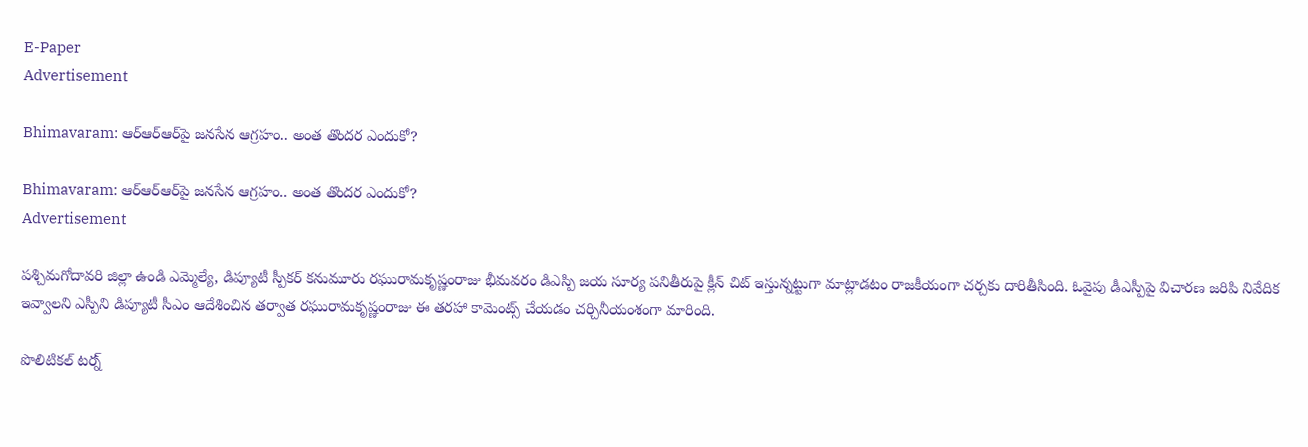E-Paper
Advertisement

Bhimavaram: ఆర్ఆర్ఆర్‌పై జనసేన ఆగ్రహం.. అంత తొందర ఎందుకో?

Bhimavaram: ఆర్ఆర్ఆర్‌పై జనసేన ఆగ్రహం.. అంత తొందర ఎందుకో?
Advertisement

పశ్చిమగోదావరి జిల్లా ఉండి ఎమ్మెల్యే, డిప్యూటీ స్పీకర్ కనుమూరు రఘురామకృష్ణంరాజు భీమవరం డిఎస్పి జయ సూర్య పనితీరుపై క్లీన్ చిట్ ఇస్తున్నట్టుగా మాట్లాడటం రాజకీయంగా చర్చకు దారితీసింది. ఓవైపు డీఎస్పీపై విచారణ జరిపి నివేదిక ఇవ్వాలని ఎస్పీని డిప్యూటీ సీఎం ఆదేశించిన తర్వాత రఘురామకృష్ణంరాజు ఈ తరహా కామెంట్స్ చేయడం చర్చినీయంశంగా మారింది.

పొలిటికల్ టర్న్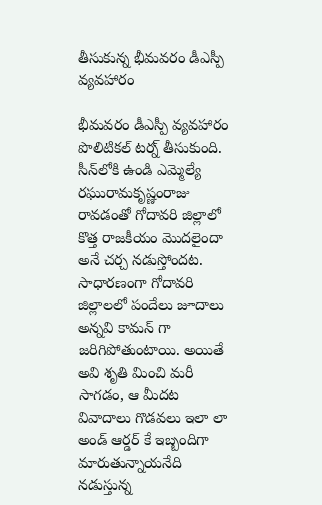తీసుకున్న భీమవరం డీఎస్పీ వ్యవహారం

భీమవరం డీఎస్పీ వ్యవహారం పొలిటికల్ టర్న్ తీసుకుంది. సీన్‌లోకి ఉండి ఎమ్మెల్యే రఘురామకృష్ణంరాజు రావడంతో గోదావరి జిల్లాలో కొత్త రాజకీయం మొదలైందా అనే చర్చ నడుస్తోందట. సాధారణంగా గోదావరి జిల్లాలలో పందేలు జూదాలు అన్నవి కామన్ గా జరిగిపోతుంటాయి. అయితే అవి శృతి మించి మరీ సాగడం, ఆ మీదట వివాదాలు గొడవలు ఇలా లా అండ్ ఆర్డర్ కే ఇబ్బందిగా మారుతున్నాయనేది నడుస్తున్న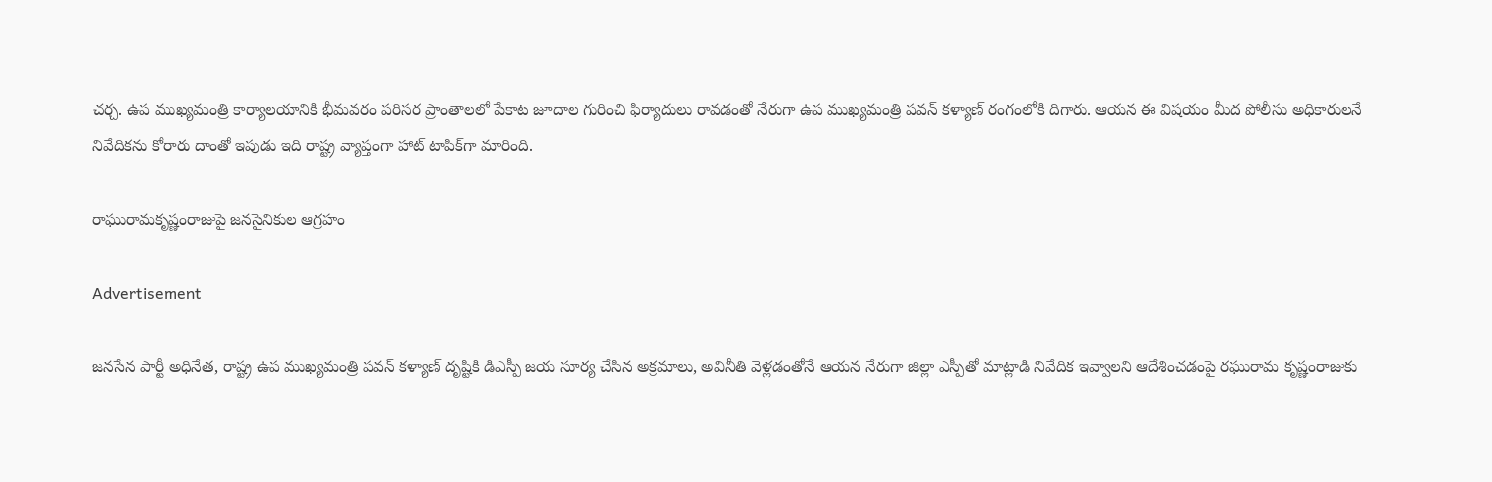చర్చ. ఉప ముఖ్యమంత్రి కార్యాలయానికి భీమవరం పరిసర ప్రాంతాలలో పేకాట జూదాల గురించి ఫిర్యాదులు రావడంతో నేరుగా ఉప ముఖ్యమంత్రి పవన్ కళ్యాణ్ రంగంలోకి దిగారు. ఆయన ఈ విషయం మీద పోలీసు అధికారులనే నివేదికను కోరారు దాంతో ఇపుడు ఇది రాష్ట్ర వ్యాప్తంగా హాట్ టాపిక్‌గా మారింది.

రాఘురామకృష్ణంరాజుపై జనసైనికుల ఆగ్రహం

Advertisement

జనసేన పార్టీ అధినేత, రాష్ట్ర ఉప ముఖ్యమంత్రి పవన్ కళ్యాణ్ దృష్టికి డిఎస్పీ జయ సూర్య చేసిన అక్రమాలు, అవినీతి వెళ్లడంతోనే ఆయన నేరుగా జిల్లా ఎస్పీతో మాట్లాడి నివేదిక ఇవ్వాలని ఆదేశించడంపై రఘురామ కృష్ణంరాజుకు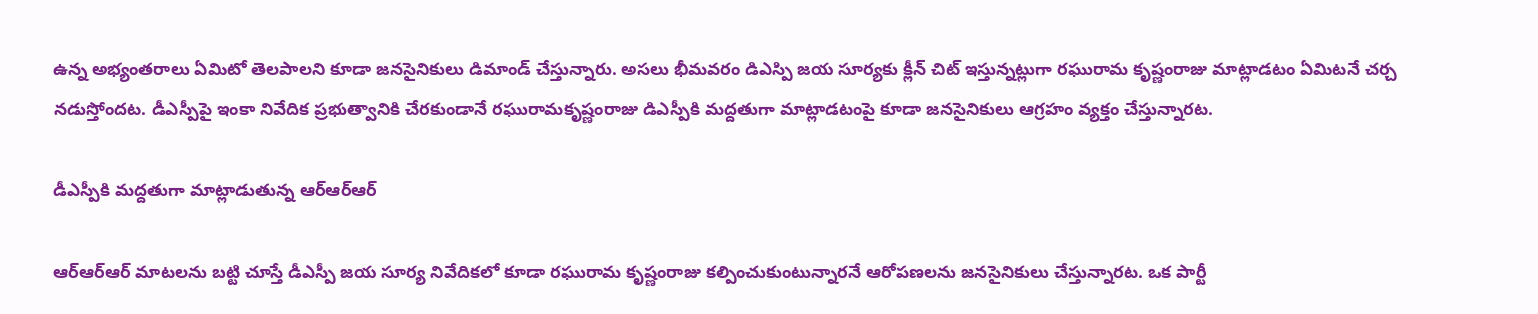ఉన్న అభ్యంతరాలు ఏమిటో తెలపాలని కూడా జనసైనికులు డిమాండ్ చేస్తున్నారు. అసలు భీమవరం డిఎస్పి జయ సూర్యకు క్లీన్ చిట్ ఇస్తున్నట్లుగా రఘురామ కృష్ణంరాజు మాట్లాడటం ఏమిటనే చర్చ నడుస్తోందట. డీఎస్పీపై ఇంకా నివేదిక ప్రభుత్వానికి చేరకుండానే రఘురామకృష్ణంరాజు డిఎస్పీకి మద్దతుగా మాట్లాడటంపై కూడా జనసైనికులు ఆగ్రహం వ్యక్తం చేస్తున్నారట.

డీఎస్పీకి మద్దతుగా మాట్లాడుతున్న ఆర్ఆర్ఆర్

ఆర్ఆర్ఆర్ మాటలను బట్టి చూస్తే డీఎస్పీ జయ సూర్య నివేదికలో కూడా రఘురామ కృష్ణంరాజు కల్పించుకుంటున్నారనే ఆరోపణలను జనసైనికులు చేస్తున్నారట. ఒక పార్టీ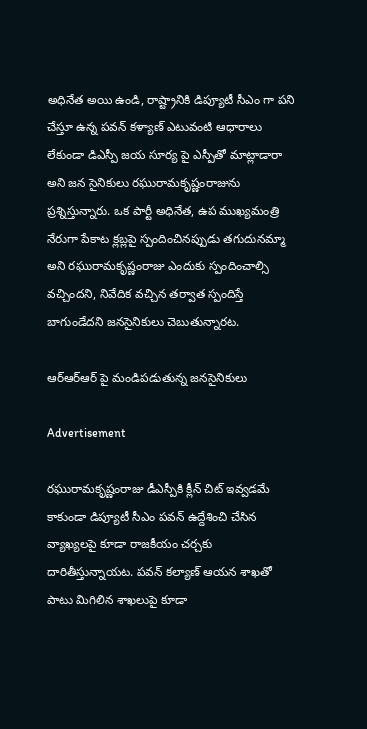అధినేత అయి ఉండి, రాష్ట్రానికి డిప్యూటీ సీఎం గా పని చేస్తూ ఉన్న పవన్ కళ్యాణ్ ఎటువంటి ఆధారాలు లేకుండా డిఎస్పీ జయ సూర్య పై ఎస్పీతో మాట్లాడారా అని జన సైనికులు రఘురామకృష్ణంరాజును ప్రశ్నిస్తున్నారు. ఒక పార్టీ అధినేత, ఉప ముఖ్యమంత్రి నేరుగా పేకాట క్లబ్లపై స్పందించినప్పుడు తగుదునమ్మా అని రఘురామకృష్ణంరాజు ఎందుకు స్పందించాల్సి వచ్చిందని, నివేదిక వచ్చిన తర్వాత స్పందిస్తే బాగుండేదని జనసైనికులు చెబుతున్నారట.

ఆర్ఆర్ఆర్ పై మండిపడుతున్న జనసైనికులు

Advertisement

రఘురామకృష్ణంరాజు డీఎస్పీకి క్లీన్ చిట్ ఇవ్వడమే కాకుండా డిప్యూటీ సీఎం పవన్‌ ఉద్దేశించి చేసిన వ్యాఖ్యలపై కూడా రాజకీయం చర్చకు దారితీస్తున్నాయట. పవన్ కల్యాణ్ ఆయన శాఖతో పాటు మిగిలిన శాఖలుపై కూడా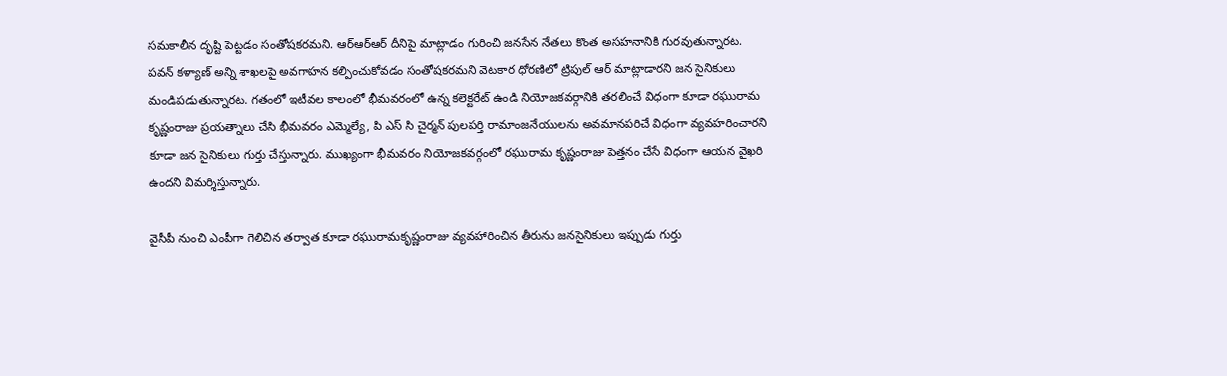సమకాలీన దృష్టి పెట్టడం సంతోషకరమని. ఆర్ఆర్ఆర్ దీనిపై మాట్లాడం గురించి జనసేన నేతలు కొంత అసహనానికి గురవుతున్నారట. పవన్ కళ్యాణ్ అన్ని శాఖలపై అవగాహన కల్పించుకోవడం సంతోషకరమని వెటకార ధోరణిలో ట్రిపుల్ ఆర్ మాట్లాడారని జన సైనికులు మండిపడుతున్నారట. గతంలో ఇటీవల కాలంలో భీమవరంలో ఉన్న కలెక్టరేట్‌ ఉండి నియోజకవర్గానికి ‌తరలించే విధంగా కూడా రఘురామ కృష్ణంరాజు ప్రయత్నాలు చేసి భీమవరం ఎమ్మెల్యే, పి ఎస్ సి చైర్మన్ పులపర్తి రామాంజనేయులను అవమానపరిచే విధంగా వ్యవహరించారని కూడా జన సైనికులు గుర్తు చేస్తున్నారు. ముఖ్యంగా భీమవరం నియోజకవర్గంలో రఘురామ కృష్ణంరాజు పెత్తనం చేసే విధంగా ఆయన వైఖరి ఉందని విమర్శిస్తున్నారు.

వైసీపీ నుంచి ఎంపీగా గెలిచిన తర్వాత కూడా రఘురామకృష్ణంరాజు వ్యవహారించిన తీరును జనసైనికులు ఇప్పుడు గుర్తు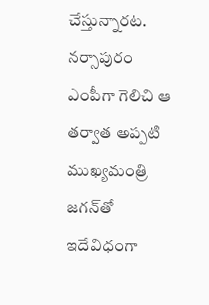చేస్తున్నారట. నర్సాపురం ఎంపీగా గెలిచి ఆ తర్వాత అప్పటి ముఖ్యమంత్రి జగన్‌తో ఇదేవిధంగా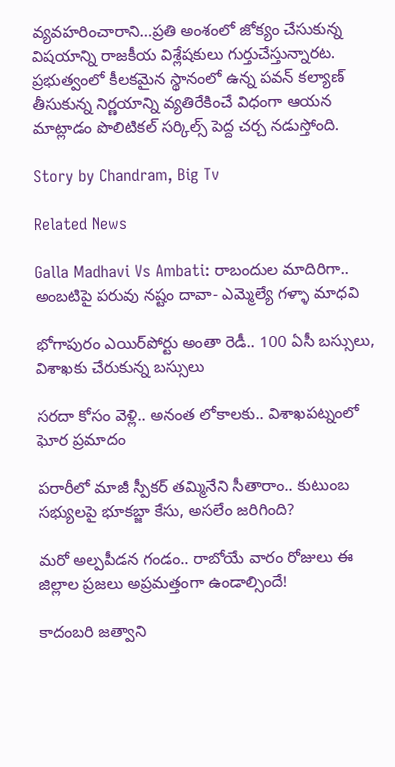వ్యవహరించారాని…ప్రతి అంశంలో జోక్యం చేసుకున్న విషయాన్ని రాజకీయ విశ్లేషకులు గుర్తుచేస్తున్నారట. ప్రభుత్వంలో కీలకమైన స్థానంలో ఉన్న పవన్ కల్యాణ్ తీసుకున్న నిర్ణయాన్ని వ్యతిరేకించే విధంగా ఆయన మాట్లాడం పొలిటికల్ సర్కిల్స్‌ పెద్ద చర్చ నడుస్తోంది.

Story by Chandram, Big Tv

Related News

Galla Madhavi Vs Ambati: రాబందుల మాదిరిగా.. అంబటిపై పరువు నష్టం దావా- ఎమ్మెల్యే గళ్ళా మాధవి

భోగాపురం ఎయిర్‌పోర్టు అంతా రెడీ.. 100 ఏసీ బస్సులు, విశాఖకు చేరుకున్న బస్సులు

సరదా కోసం వెళ్లి.. అనంత లోకాలకు.. విశాఖపట్నంలో ఘోర ప్రమాదం

పరారీలో మాజీ స్పీకర్ తమ్మినేని సీతారాం.. కుటుంబ సభ్యులపై భూకబ్జా కేసు, అసలేం జరిగింది?

మరో అల్పపీడన గండం.. రాబోయే వారం రోజులు ఈ జిల్లాల ప్రజలు అప్రమత్తంగా ఉండాల్సిందే!

కాదంబరి జత్వాని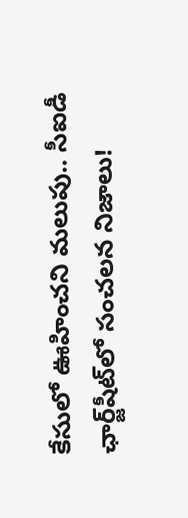కేసులో ఊహించని మలుపు.. సీఐడీ ఛార్జ్‌షీట్‌లో సంచలన నిజాలు!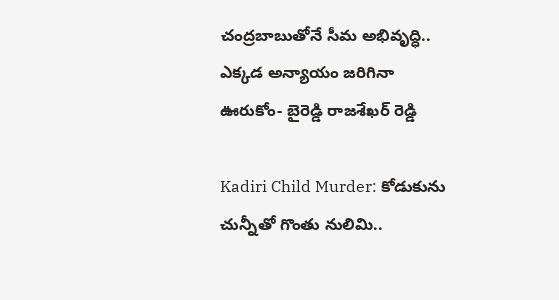చంద్రబాబుతోనే సీమ అభివృద్ధి.. ఎక్కడ అన్యాయం జరిగినా ఊరుకోం- బైరెడ్డి రాజశేఖర్ రెడ్డి

Kadiri Child Murder: కోడుకును చున్నీతో గొంతు నులిమి..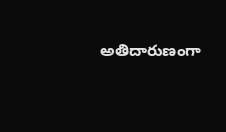అతిదారుణంగా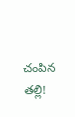చంపిన తల్లి!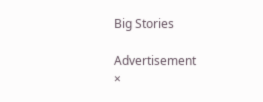Big Stories

Advertisement
×